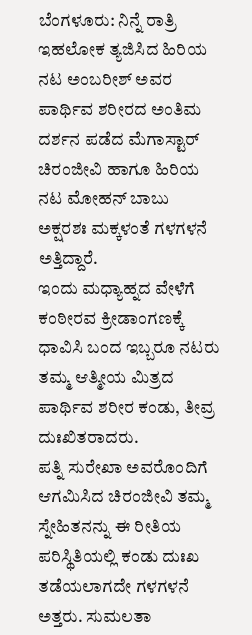ಬೆಂಗಳೂರು: ನಿನ್ನೆ ರಾತ್ರಿ ಇಹಲೋಕ ತ್ಯಜಿಸಿದ ಹಿರಿಯ ನಟ ಅಂಬರೀಶ್ ಅವರ ಪಾರ್ಥಿವ ಶರೀರದ ಅಂತಿಮ ದರ್ಶನ ಪಡೆದ ಮೆಗಾಸ್ಟಾರ್ ಚಿರಂಜೀವಿ ಹಾಗೂ ಹಿರಿಯ ನಟ ಮೋಹನ್ ಬಾಬು ಅಕ್ಷರಶಃ ಮಕ್ಕಳಂತೆ ಗಳಗಳನೆ ಅತ್ತಿದ್ದಾರೆ.
ಇಂದು ಮಧ್ಯಾಹ್ನದ ವೇಳೆಗೆ ಕಂಠೀರವ ಕ್ರೀಡಾಂಗಣಕ್ಕೆ ಧಾವಿಸಿ ಬಂದ ಇಬ್ಬರೂ ನಟರು ತಮ್ಮ ಆತ್ಮೀಯ ಮಿತ್ರದ ಪಾರ್ಥಿವ ಶರೀರ ಕಂಡು, ತೀವ್ರ ದುಃಖಿತರಾದರು.
ಪತ್ನಿ ಸುರೇಖಾ ಅವರೊಂದಿಗೆ ಆಗಮಿಸಿದ ಚಿರಂಜೀವಿ ತಮ್ಮ ಸ್ನೇಹಿತನನ್ನು ಈ ರೀತಿಯ ಪರಿಸ್ಥಿತಿಯಲ್ಲಿ ಕಂಡು ದುಃಖ ತಡೆಯಲಾಗದೇ ಗಳಗಳನೆ ಅತ್ತರು. ಸುಮಲತಾ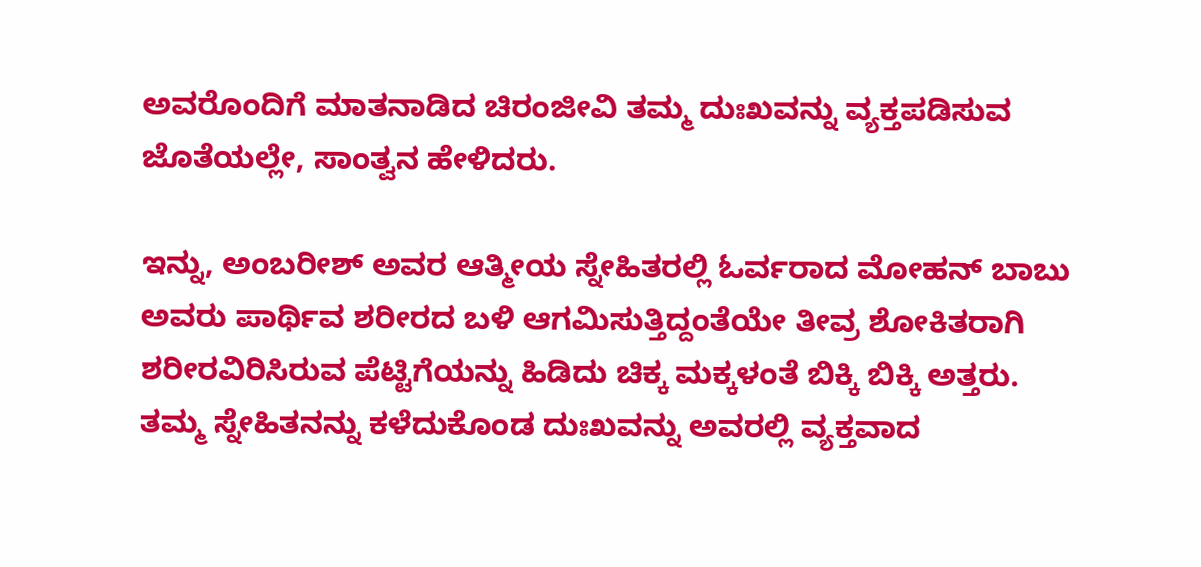ಅವರೊಂದಿಗೆ ಮಾತನಾಡಿದ ಚಿರಂಜೀವಿ ತಮ್ಮ ದುಃಖವನ್ನು ವ್ಯಕ್ತಪಡಿಸುವ ಜೊತೆಯಲ್ಲೇ, ಸಾಂತ್ವನ ಹೇಳಿದರು.

ಇನ್ನು, ಅಂಬರೀಶ್ ಅವರ ಆತ್ಮೀಯ ಸ್ನೇಹಿತರಲ್ಲಿ ಓರ್ವರಾದ ಮೋಹನ್ ಬಾಬು ಅವರು ಪಾರ್ಥಿವ ಶರೀರದ ಬಳಿ ಆಗಮಿಸುತ್ತಿದ್ದಂತೆಯೇ ತೀವ್ರ ಶೋಕಿತರಾಗಿ ಶರೀರವಿರಿಸಿರುವ ಪೆಟ್ಟಿಗೆಯನ್ನು ಹಿಡಿದು ಚಿಕ್ಕ ಮಕ್ಕಳಂತೆ ಬಿಕ್ಕಿ ಬಿಕ್ಕಿ ಅತ್ತರು.
ತಮ್ಮ ಸ್ನೇಹಿತನನ್ನು ಕಳೆದುಕೊಂಡ ದುಃಖವನ್ನು ಅವರಲ್ಲಿ ವ್ಯಕ್ತವಾದ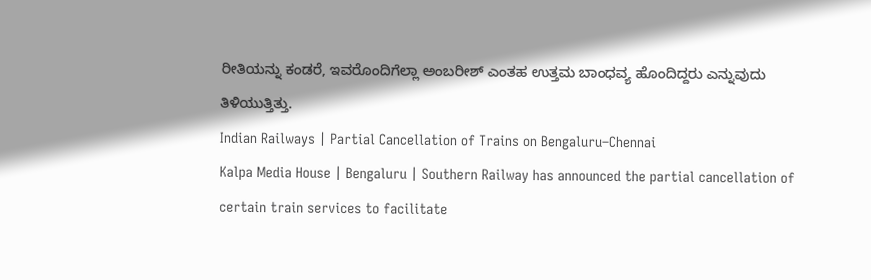ರೀತಿಯನ್ನು ಕಂಡರೆ, ಇವರೊಂದಿಗೆಲ್ಲಾ ಅಂಬರೀಶ್ ಎಂತಹ ಉತ್ತಮ ಬಾಂಧವ್ಯ ಹೊಂದಿದ್ದರು ಎನ್ನುವುದು ತಿಳಿಯುತ್ತಿತ್ತು.
Indian Railways | Partial Cancellation of Trains on Bengaluru–Chennai
Kalpa Media House | Bengaluru | Southern Railway has announced the partial cancellation of certain train services to facilitate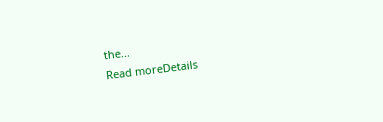the...
Read moreDetails